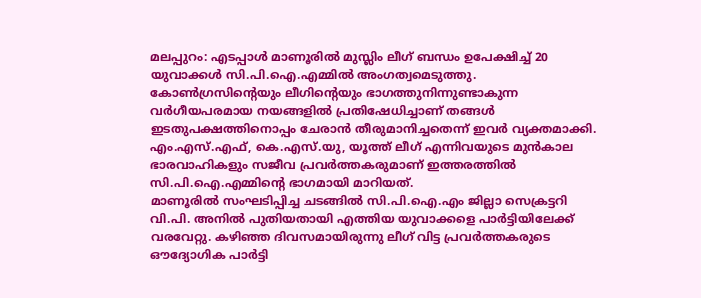മലപ്പുറം: എടപ്പാൾ മാണൂരിൽ മുസ്ലിം ലീഗ് ബന്ധം ഉപേക്ഷിച്ച് 20 യുവാക്കൾ സി.പി.ഐ.എമ്മിൽ അംഗത്വമെടുത്തു. കോൺഗ്രസിന്റെയും ലീഗിന്റെയും ഭാഗത്തുനിന്നുണ്ടാകുന്ന വർഗീയപരമായ നയങ്ങളിൽ പ്രതിഷേധിച്ചാണ് തങ്ങൾ ഇടതുപക്ഷത്തിനൊപ്പം ചേരാൻ തീരുമാനിച്ചതെന്ന് ഇവർ വ്യക്തമാക്കി. എം.എസ്.എഫ്, കെ.എസ്.യു, യൂത്ത് ലീഗ് എന്നിവയുടെ മുൻകാല ഭാരവാഹികളും സജീവ പ്രവർത്തകരുമാണ് ഇത്തരത്തിൽ സി.പി.ഐ.എമ്മിന്റെ ഭാഗമായി മാറിയത്.
മാണൂരിൽ സംഘടിപ്പിച്ച ചടങ്ങിൽ സി.പി.ഐ.എം ജില്ലാ സെക്രട്ടറി വി.പി. അനിൽ പുതിയതായി എത്തിയ യുവാക്കളെ പാർട്ടിയിലേക്ക് വരവേറ്റു. കഴിഞ്ഞ ദിവസമായിരുന്നു ലീഗ് വിട്ട പ്രവർത്തകരുടെ ഔദ്യോഗിക പാർട്ടി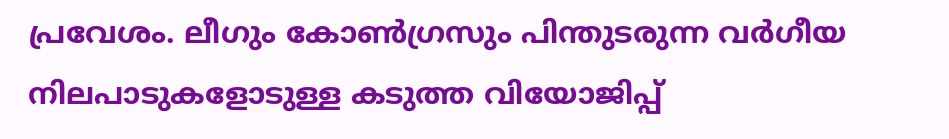പ്രവേശം. ലീഗും കോൺഗ്രസും പിന്തുടരുന്ന വർഗീയ നിലപാടുകളോടുള്ള കടുത്ത വിയോജിപ്പ്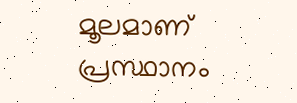മൂലമാണ് പ്രസ്ഥാനം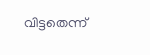വിട്ടതെന്ന്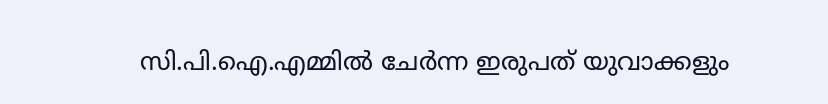സി.പി.ഐ.എമ്മിൽ ചേർന്ന ഇരുപത് യുവാക്കളും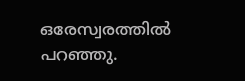ഒരേസ്വരത്തിൽ പറഞ്ഞു.